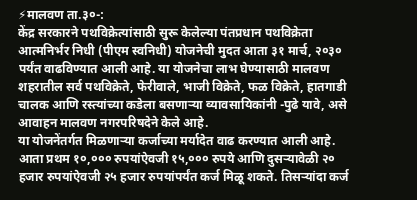⚡मालवण ता.३०-:
केंद्र सरकारने पथविक्रेत्यांसाठी सुरू केलेल्या पंतप्रधान पथविक्रेता आत्मनिर्भर निधी (पीएम स्वनिधी) योजनेची मुदत आता ३१ मार्च, २०३० पर्यंत वाढविण्यात आली आहे. या योजनेचा लाभ घेण्यासाठी मालवण शहरातील सर्व पथविक्रेते, फेरीवाले, भाजी विक्रेते, फळ विक्रेते, हातगाडी चालक आणि रस्त्यांच्या कडेला बसणाऱ्या व्यावसायिकांनी -पुढे यावे, असे आवाहन मालवण नगरपरिषदेने केले आहे.
या योजनेंतर्गत मिळणाऱ्या कर्जाच्या मर्यादेत वाढ करण्यात आली आहे. आता प्रथम १०,००० रुपयांऐवजी १५,००० रुपये आणि दुसऱ्यावेळी २० हजार रुपयांऐवजी २५ हजार रुपयांपर्यंत कर्ज मिळू शकते. तिसऱ्यांदा कर्ज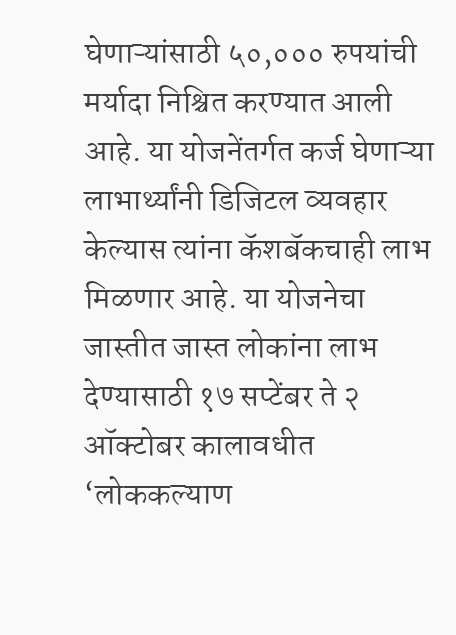घेणाऱ्यांसाठी ५०,००० रुपयांची मर्यादा निश्चित करण्यात आली आहे. या योजनेंतर्गत कर्ज घेणाऱ्या लाभार्थ्यांनी डिजिटल व्यवहार केल्यास त्यांना कॅशबॅकचाही लाभ मिळणार आहे. या योजनेचा जास्तीत जास्त लोकांना लाभ देण्यासाठी १७ सप्टेंबर ते २ ऑक्टोबर कालावधीत ‘लोककल्याण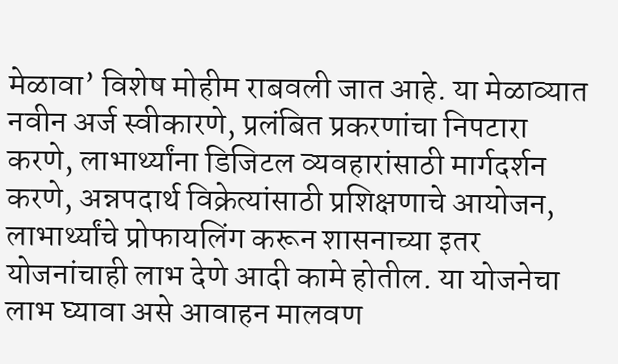मेळावा’ विशेष मोहीम राबवली जात आहे. या मेळाव्यात नवीन अर्ज स्वीकारणे, प्रलंबित प्रकरणांचा निपटारा करणे, लाभार्थ्यांना डिजिटल व्यवहारांसाठी मार्गदर्शन करणे, अन्नपदार्थ विक्रेत्यांसाठी प्रशिक्षणाचे आयोजन, लाभार्थ्यांचे प्रोफायलिंग करून शासनाच्या इतर योजनांचाही लाभ देणे आदी कामे होतील. या योजनेचा लाभ घ्यावा असे आवाहन मालवण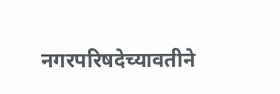नगरपरिषदेच्यावतीने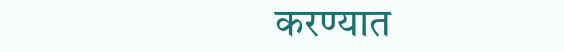करण्यात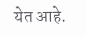येत आहे.